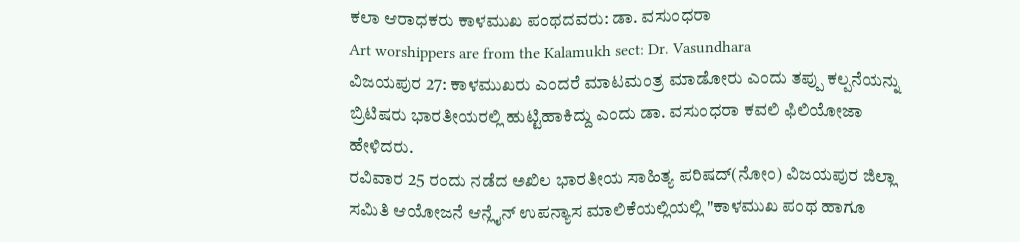ಕಲಾ ಆರಾಧಕರು ಕಾಳಮುಖ ಪಂಥದವರು: ಡಾ. ವಸುಂಧರಾ
Art worshippers are from the Kalamukh sect: Dr. Vasundhara
ವಿಜಯಪುರ 27: ಕಾಳಮುಖರು ಎಂದರೆ ಮಾಟಮಂತ್ರ ಮಾಡೋರು ಎಂದು ತಪ್ಪು ಕಲ್ಪನೆಯನ್ನು ಬ್ರಿಟಿಷರು ಭಾರತೀಯರಲ್ಲಿ ಹುಟ್ಟಿಹಾಕಿದ್ದು ಎಂದು ಡಾ. ವಸುಂಧರಾ ಕವಲಿ ಫಿಲಿಯೋಜಾ ಹೇಳಿದರು.
ರವಿವಾರ 25 ರಂದು ನಡೆದ ಅಖಿಲ ಭಾರತೀಯ ಸಾಹಿತ್ಯ ಪರಿಷದ್(ನೋಂ) ವಿಜಯಪುರ ಜಿಲ್ಲಾ ಸಮಿತಿ ಆಯೋಜನೆ ಆನ್ಲೈನ್ ಉಪನ್ಯಾಸ ಮಾಲಿಕೆಯಲ್ಲಿಯಲ್ಲಿ "ಕಾಳಮುಖ ಪಂಥ ಹಾಗೂ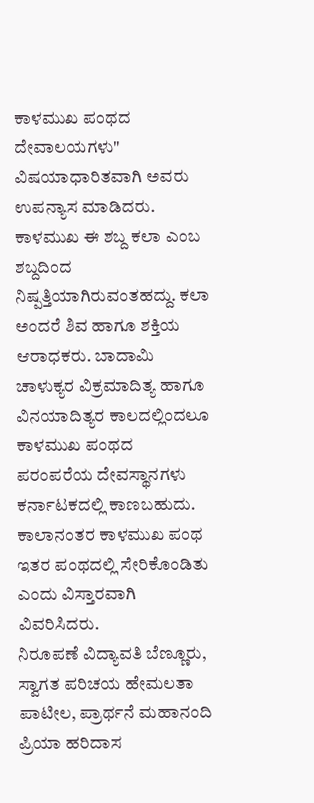ಕಾಳಮುಖ ಪಂಥದ ದೇವಾಲಯಗಳು" ವಿಷಯಾಧಾರಿತವಾಗಿ ಅವರು ಉಪನ್ಯಾಸ ಮಾಡಿದರು. ಕಾಳಮುಖ ಈ ಶಬ್ದ ಕಲಾ ಎಂಬ ಶಬ್ದದಿಂದ ನಿಷ್ಪತ್ತಿಯಾಗಿರುವಂತಹದ್ದು. ಕಲಾ ಅಂದರೆ ಶಿವ ಹಾಗೂ ಶಕ್ತಿಯ ಆರಾಧಕರು. ಬಾದಾಮಿ ಚಾಳುಕ್ಯರ ವಿಕ್ರಮಾದಿತ್ಯ ಹಾಗೂ ವಿನಯಾದಿತ್ಯರ ಕಾಲದಲ್ಲಿಂದಲೂ ಕಾಳಮುಖ ಪಂಥದ ಪರಂಪರೆಯ ದೇವಸ್ಥಾನಗಳು ಕರ್ನಾಟಕದಲ್ಲಿ ಕಾಣಬಹುದು. ಕಾಲಾನಂತರ ಕಾಳಮುಖ ಪಂಥ ಇತರ ಪಂಥದಲ್ಲಿ ಸೇರಿಕೊಂಡಿತು ಎಂದು ವಿಸ್ತಾರವಾಗಿ ವಿವರಿಸಿದರು.
ನಿರೂಪಣೆ ವಿದ್ಯಾವತಿ ಬೆಣ್ಣೂರು, ಸ್ವಾಗತ ಪರಿಚಯ ಹೇಮಲತಾ ಪಾಟೀಲ, ಪ್ರಾರ್ಥನೆ ಮಹಾನಂದಿ ಪ್ರಿಯಾ ಹರಿದಾಸ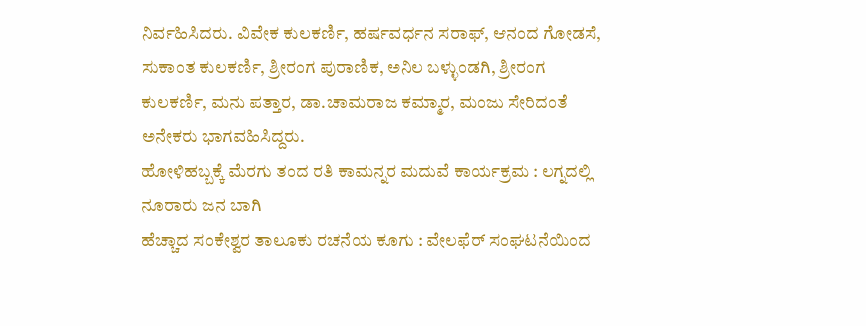ನಿರ್ವಹಿಸಿದರು. ವಿವೇಕ ಕುಲಕರ್ಣಿ, ಹರ್ಷವರ್ಧನ ಸರಾಫ್, ಆನಂದ ಗೋಡಸೆ, ಸುಕಾಂತ ಕುಲಕರ್ಣಿ, ಶ್ರೀರಂಗ ಪುರಾಣಿಕ, ಅನಿಲ ಬಳ್ಳುಂಡಗಿ, ಶ್ರೀರಂಗ ಕುಲಕರ್ಣಿ, ಮನು ಪತ್ತಾರ, ಡಾ.ಚಾಮರಾಜ ಕಮ್ಮಾರ, ಮಂಜು ಸೇರಿದಂತೆ ಅನೇಕರು ಭಾಗವಹಿಸಿದ್ದರು.
ಹೋಳಿಹಬ್ಬಕ್ಕೆ ಮೆರಗು ತಂದ ರತಿ ಕಾಮನ್ನರ ಮದುವೆ ಕಾರ್ಯಕ್ರಮ : ಲಗ್ನದಲ್ಲಿ ನೂರಾರು ಜನ ಬಾಗಿ
ಹೆಚ್ಚಾದ ಸಂಕೇಶ್ವರ ತಾಲೂಕು ರಚನೆಯ ಕೂಗು : ವೇಲಫೆರ್ ಸಂಘಟನೆಯಿಂದ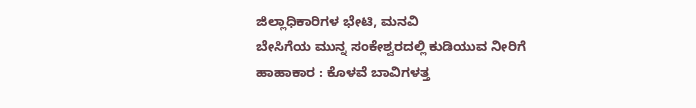ಜಿಲ್ಲಾಧಿಕಾರಿಗಳ ಭೇಟಿ, ಮನವಿ
ಬೇಸಿಗೆಯ ಮುನ್ನ ಸಂಕೇಶ್ವರದಲ್ಲಿ ಕುಡಿಯುವ ನೀರಿಗೆ ಹಾಹಾಕಾರ : ಕೊಳವೆ ಬಾವಿಗಳತ್ತ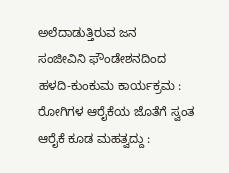ಅಲೆದಾಡುತ್ತಿರುವ ಜನ
ಸಂಜೀವಿನಿ ಫೌಂಡೇಶನದಿಂದ ಹಳದಿ-ಕುಂಕುಮ ಕಾರ್ಯಕ್ರಮ : ರೋಗಿಗಳ ಆರೈಕೆಯ ಜೊತೆಗೆ ಸ್ವಂತ ಆರೈಕೆ ಕೂಡ ಮಹತ್ವದ್ದು :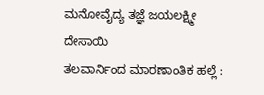ಮನೋವೈದ್ಯ ತಜ್ಞೆ ಜಯಲಕ್ಷ್ಮೀ ದೇಸಾಯಿ
ತಲವಾರ್ನಿಂದ ಮಾರಣಾಂತಿಕ ಹಲ್ಲೆ :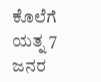ಕೊಲೆಗೆ ಯತ್ನ 7 ಜನರ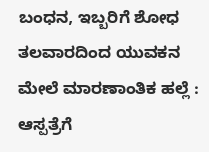ಬಂಧನ, ಇಬ್ಬರಿಗೆ ಶೋಧ
ತಲವಾರದಿಂದ ಯುವಕನ ಮೇಲೆ ಮಾರಣಾಂತಿಕ ಹಲ್ಲೆ : ಆಸ್ಪತ್ರೆಗೆ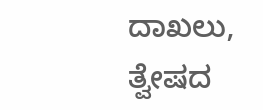ದಾಖಲು, ತ್ವೇಷದ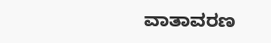ವಾತಾವರಣ